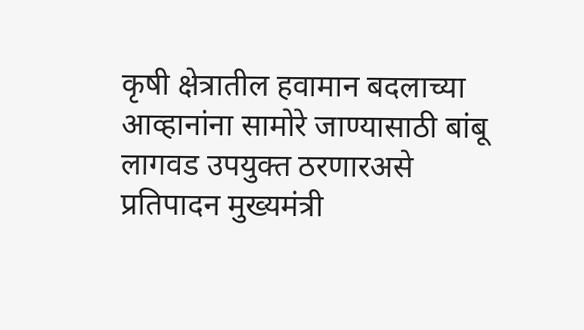कृषी क्षेत्रातील हवामान बदलाच्या आव्हानांना सामोरे जाण्यासाठी बांबू लागवड उपयुक्त ठरणारअसे प्रतिपादन मुख्यमंत्री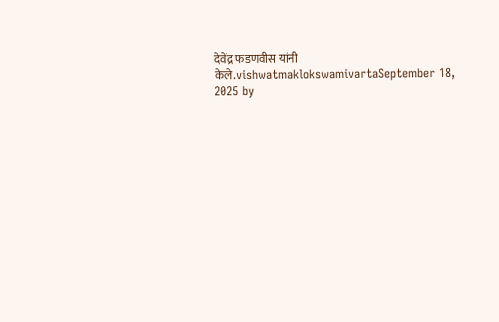देवेंद्र फडणवीस यांनी केले.vishwatmaklokswamivartaSeptember 18, 2025 by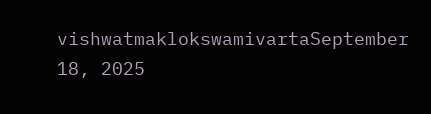vishwatmaklokswamivartaSeptember 18, 2025